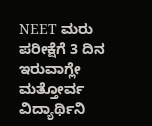NEET ಮರು ಪರೀಕ್ಷೆಗೆ 3 ದಿನ ಇರುವಾಗ್ಲೇ ಮತ್ತೋರ್ವ ವಿದ್ಯಾರ್ಥಿನಿ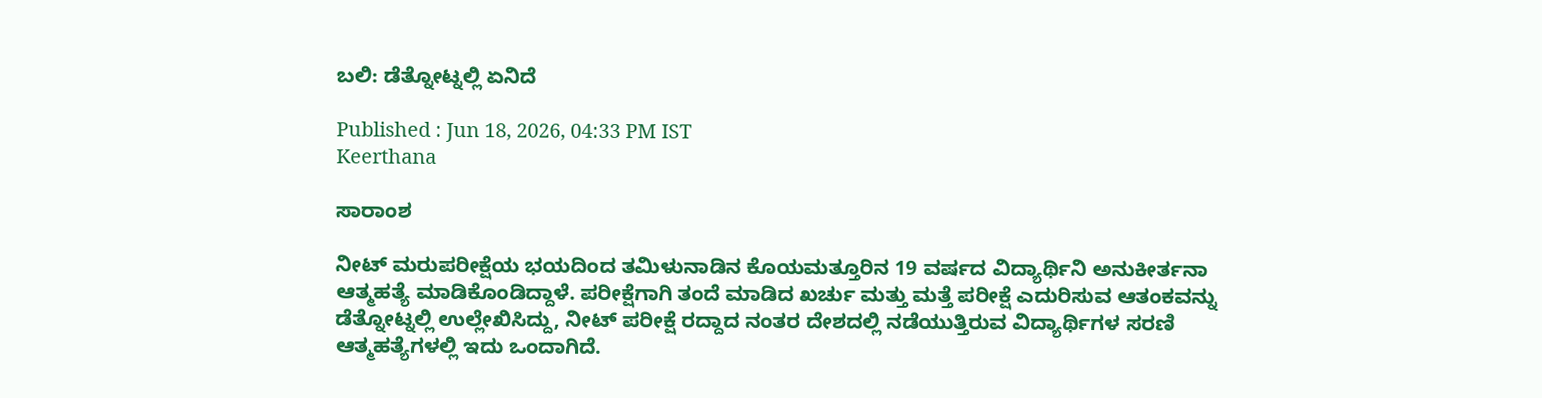ಬಲಿ: ಡೆತ್ನೋಟ್ನಲ್ಲಿ ಏನಿದೆ

Published : Jun 18, 2026, 04:33 PM IST
Keerthana

ಸಾರಾಂಶ

ನೀಟ್ ಮರುಪರೀಕ್ಷೆಯ ಭಯದಿಂದ ತಮಿಳುನಾಡಿನ ಕೊಯಮತ್ತೂರಿನ 19 ವರ್ಷದ ವಿದ್ಯಾರ್ಥಿನಿ ಅನುಕೀರ್ತನಾ ಆತ್ಮಹತ್ಯೆ ಮಾಡಿಕೊಂಡಿದ್ದಾಳೆ. ಪರೀಕ್ಷೆಗಾಗಿ ತಂದೆ ಮಾಡಿದ ಖರ್ಚು ಮತ್ತು ಮತ್ತೆ ಪರೀಕ್ಷೆ ಎದುರಿಸುವ ಆತಂಕವನ್ನು ಡೆತ್ನೋಟ್ನಲ್ಲಿ ಉಲ್ಲೇಖಿಸಿದ್ದು, ನೀಟ್ ಪರೀಕ್ಷೆ ರದ್ದಾದ ನಂತರ ದೇಶದಲ್ಲಿ ನಡೆಯುತ್ತಿರುವ ವಿದ್ಯಾರ್ಥಿಗಳ ಸರಣಿ ಆತ್ಮಹತ್ಯೆಗಳಲ್ಲಿ ಇದು ಒಂದಾಗಿದೆ.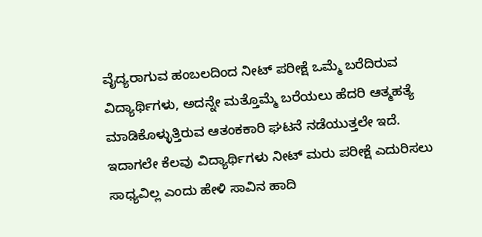ವೈದ್ಯರಾಗುವ ಹಂಬಲದಿಂದ ನೀಟ್ ಪರೀಕ್ಷೆ ಒಮ್ಮೆ ಬರೆದಿರುವ ವಿದ್ಯಾರ್ಥಿಗಳು, ಅದನ್ನೇ ಮತ್ತೊಮ್ಮೆ ಬರೆಯಲು ಹೆದರಿ ಆತ್ಮಹತ್ಯೆ ಮಾಡಿಕೊಳ್ಳುತ್ತಿರುವ ಆತಂಕಕಾರಿ ಘಟನೆ ನಡೆಯುತ್ತಲೇ ಇದೆ. ಇದಾಗಲೇ ಕೆಲವು ವಿದ್ಯಾರ್ಥಿಗಳು ನೀಟ್ ಮರು ಪರೀಕ್ಷೆ ಎದುರಿಸಲು ಸಾಧ್ಯವಿಲ್ಲ ಎಂದು ಹೇಳಿ ಸಾವಿನ ಹಾದಿ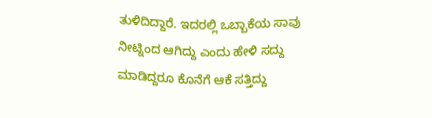ತುಳಿದಿದ್ದಾರೆ. ಇದರಲ್ಲಿ ಒಬ್ಬಾಕೆಯ ಸಾವು ನೀಟ್ನಿಂದ ಆಗಿದ್ದು ಎಂದು ಹೇಳಿ ಸದ್ದು ಮಾಡಿದ್ದರೂ ಕೊನೆಗೆ ಆಕೆ ಸತ್ತಿದ್ದು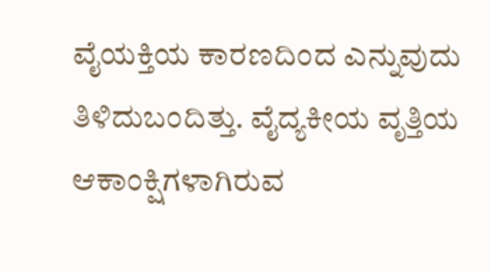ವೈಯಕ್ತಿಯ ಕಾರಣದಿಂದ ಎನ್ನುವುದು ತಿಳಿದುಬಂದಿತ್ತು. ವೈದ್ಯಕೀಯ ವೃತ್ತಿಯ ಆಕಾಂಕ್ಷಿಗಳಾಗಿರುವ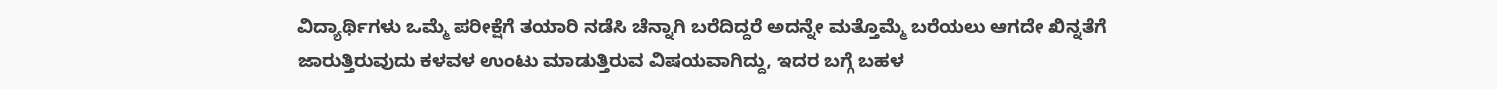ವಿದ್ಯಾರ್ಥಿಗಳು ಒಮ್ಮೆ ಪರೀಕ್ಷೆಗೆ ತಯಾರಿ ನಡೆಸಿ ಚೆನ್ನಾಗಿ ಬರೆದಿದ್ದರೆ ಅದನ್ನೇ ಮತ್ತೊಮ್ಮೆ ಬರೆಯಲು ಆಗದೇ ಖಿನ್ನತೆಗೆ ಜಾರುತ್ತಿರುವುದು ಕಳವಳ ಉಂಟು ಮಾಡುತ್ತಿರುವ ವಿಷಯವಾಗಿದ್ದು, ಇದರ ಬಗ್ಗೆ ಬಹಳ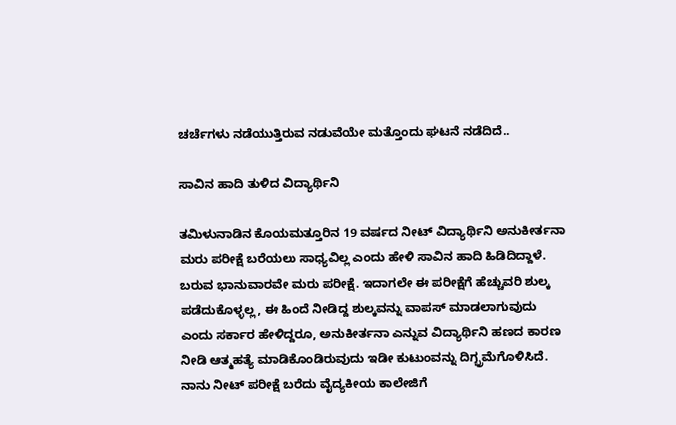ಚರ್ಚೆಗಳು ನಡೆಯುತ್ತಿರುವ ನಡುವೆಯೇ ಮತ್ತೊಂದು ಘಟನೆ ನಡೆದಿದೆ..

ಸಾವಿನ ಹಾದಿ ತುಳಿದ ವಿದ್ಯಾರ್ಥಿನಿ

ತಮಿಳುನಾಡಿನ ಕೊಯಮತ್ತೂರಿನ 19 ವರ್ಷದ ನೀಟ್ ವಿದ್ಯಾರ್ಥಿನಿ ಅನುಕೀರ್ತನಾ ಮರು ಪರೀಕ್ಷೆ ಬರೆಯಲು ಸಾಧ್ಯವಿಲ್ಲ ಎಂದು ಹೇಳಿ ಸಾವಿನ ಹಾದಿ ಹಿಡಿದಿದ್ದಾಳೆ. ಬರುವ ಭಾನುವಾರವೇ ಮರು ಪರೀಕ್ಷೆ. ಇದಾಗಲೇ ಈ ಪರೀಕ್ಷೆಗೆ ಹೆಚ್ಚುವರಿ ಶುಲ್ಕ ಪಡೆದುಕೊಳ್ಳಲ್ಲ, ಈ ಹಿಂದೆ ನೀಡಿದ್ದ ಶುಲ್ಕವನ್ನು ವಾಪಸ್ ಮಾಡಲಾಗುವುದು ಎಂದು ಸರ್ಕಾರ ಹೇಳಿದ್ದರೂ, ಅನುಕೀರ್ತನಾ ಎನ್ನುವ ವಿದ್ಯಾರ್ಥಿನಿ ಹಣದ ಕಾರಣ ನೀಡಿ ಆತ್ಮಹತ್ಯೆ ಮಾಡಿಕೊಂಡಿರುವುದು ಇಡೀ ಕುಟುಂವನ್ನು ದಿಗ್ಭ್ರಮೆಗೊಳಿಸಿದೆ. ನಾನು ನೀಟ್ ಪರೀಕ್ಷೆ ಬರೆದು ವೈದ್ಯಕೀಯ ಕಾಲೇಜಿಗೆ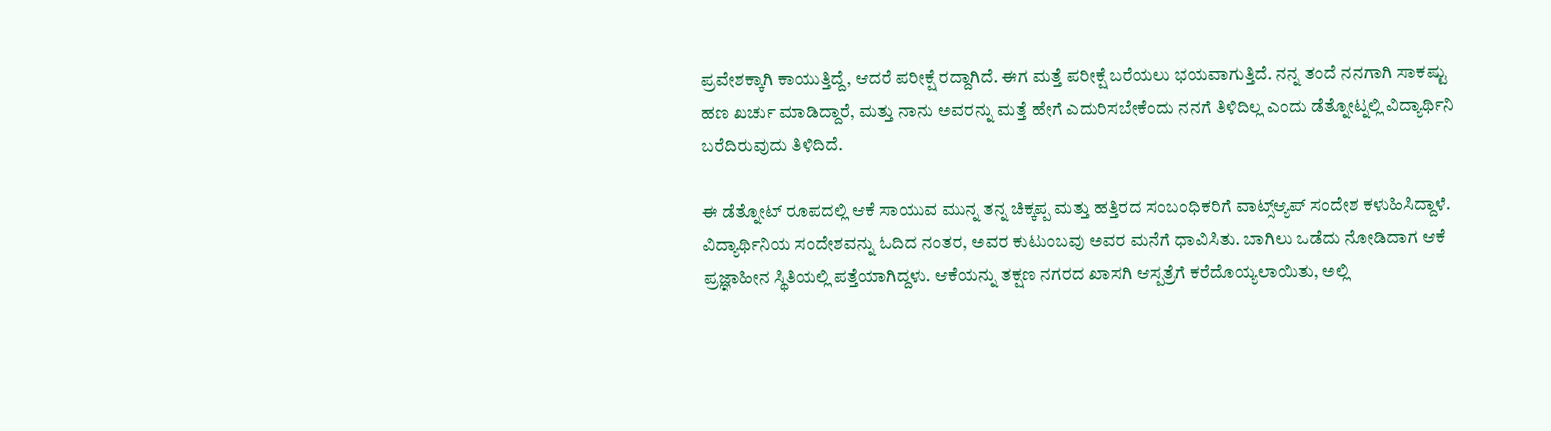ಪ್ರವೇಶಕ್ಕಾಗಿ ಕಾಯುತ್ತಿದ್ದೆ, ಆದರೆ ಪರೀಕ್ಷೆ ರದ್ದಾಗಿದೆ. ಈಗ ಮತ್ತೆ ಪರೀಕ್ಷೆ ಬರೆಯಲು ಭಯವಾಗುತ್ತಿದೆ. ನನ್ನ ತಂದೆ ನನಗಾಗಿ ಸಾಕಷ್ಟು ಹಣ ಖರ್ಚು ಮಾಡಿದ್ದಾರೆ, ಮತ್ತು ನಾನು ಅವರನ್ನು ಮತ್ತೆ ಹೇಗೆ ಎದುರಿಸಬೇಕೆಂದು ನನಗೆ ತಿಳಿದಿಲ್ಲ ಎಂದು ಡೆತ್ನೋಟ್ನಲ್ಲಿ ವಿದ್ಯಾರ್ಥಿನಿ ಬರೆದಿರುವುದು ತಿಳಿದಿದೆ.

ಈ ಡೆತ್ನೋಟ್ ರೂಪದಲ್ಲಿ ಆಕೆ ಸಾಯುವ ಮುನ್ನ ತನ್ನ ಚಿಕ್ಕಪ್ಪ ಮತ್ತು ಹತ್ತಿರದ ಸಂಬಂಧಿಕರಿಗೆ ವಾಟ್ಸ್ಆ್ಯಪ್ ಸಂದೇಶ ಕಳುಹಿಸಿದ್ದಾಳೆ. ವಿದ್ಯಾರ್ಥಿನಿಯ ಸಂದೇಶವನ್ನು ಓದಿದ ನಂತರ, ಅವರ ಕುಟುಂಬವು ಅವರ ಮನೆಗೆ ಧಾವಿಸಿತು. ಬಾಗಿಲು ಒಡೆದು ನೋಡಿದಾಗ ಆಕೆ ಪ್ರಜ್ಞಾಹೀನ ಸ್ಥಿತಿಯಲ್ಲಿ ಪತ್ತೆಯಾಗಿದ್ದಳು. ಆಕೆಯನ್ನು ತಕ್ಷಣ ನಗರದ ಖಾಸಗಿ ಆಸ್ಪತ್ರೆಗೆ ಕರೆದೊಯ್ಯಲಾಯಿತು, ಅಲ್ಲಿ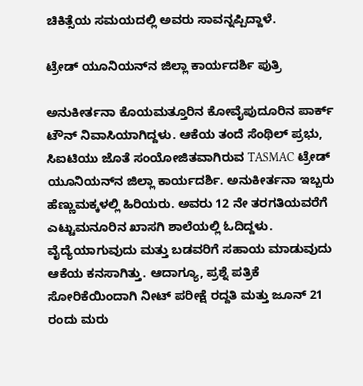ಚಿಕಿತ್ಸೆಯ ಸಮಯದಲ್ಲಿ ಅವರು ಸಾವನ್ನಪ್ಪಿದ್ದಾಳೆ.

ಟ್ರೇಡ್ ಯೂನಿಯನ್‌ನ ಜಿಲ್ಲಾ ಕಾರ್ಯದರ್ಶಿ ಪುತ್ರಿ

ಅನುಕೀರ್ತನಾ ಕೊಯಮತ್ತೂರಿನ ಕೋವೈಪುದೂರಿನ ಪಾರ್ಕ್ ಟೌನ್ ನಿವಾಸಿಯಾಗಿದ್ದಳು. ಆಕೆಯ ತಂದೆ ಸೆಂಥಿಲ್ ಪ್ರಭು, ಸಿಐಟಿಯು ಜೊತೆ ಸಂಯೋಜಿತವಾಗಿರುವ TASMAC ಟ್ರೇಡ್ ಯೂನಿಯನ್‌ನ ಜಿಲ್ಲಾ ಕಾರ್ಯದರ್ಶಿ. ಅನುಕೀರ್ತನಾ ಇಬ್ಬರು ಹೆಣ್ಣುಮಕ್ಕಳಲ್ಲಿ ಹಿರಿಯರು. ಅವರು 12 ನೇ ತರಗತಿಯವರೆಗೆ ಎಟ್ಟುಮನೂರಿನ ಖಾಸಗಿ ಶಾಲೆಯಲ್ಲಿ ಓದಿದ್ದಳು. ವೈದ್ಯೆಯಾಗುವುದು ಮತ್ತು ಬಡವರಿಗೆ ಸಹಾಯ ಮಾಡುವುದು ಆಕೆಯ ಕನಸಾಗಿತ್ತು. ಆದಾಗ್ಯೂ, ಪ್ರಶ್ನೆ ಪತ್ರಿಕೆ ಸೋರಿಕೆಯಿಂದಾಗಿ ನೀಟ್ ಪರೀಕ್ಷೆ ರದ್ದತಿ ಮತ್ತು ಜೂನ್ 21 ರಂದು ಮರು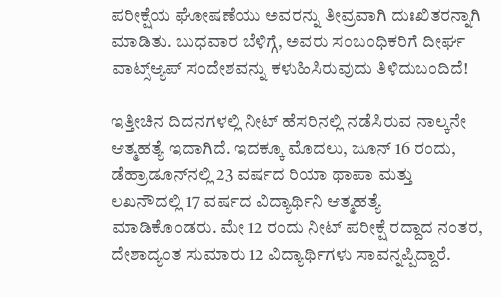ಪರೀಕ್ಷೆಯ ಘೋಷಣೆಯು ಅವರನ್ನು ತೀವ್ರವಾಗಿ ದುಃಖಿತರನ್ನಾಗಿ ಮಾಡಿತು. ಬುಧವಾರ ಬೆಳಿಗ್ಗೆ, ಅವರು ಸಂಬಂಧಿಕರಿಗೆ ದೀರ್ಘ ವಾಟ್ಸ್ಆ್ಯಪ್ ಸಂದೇಶವನ್ನು ಕಳುಹಿಸಿರುವುದು ತಿಳಿದುಬಂದಿದೆ!

ಇತ್ತೀಚಿನ ದಿದನಗಳಲ್ಲಿ ನೀಟ್ ಹೆಸರಿನಲ್ಲಿ ನಡೆಸಿರುವ ನಾಲ್ಕನೇ ಆತ್ಮಹತ್ಯೆ ಇದಾಗಿದೆ. ಇದಕ್ಕೂ ಮೊದಲು, ಜೂನ್ 16 ರಂದು, ಡೆಹ್ರಾಡೂನ್‌ನಲ್ಲಿ 23 ವರ್ಷದ ರಿಯಾ ಥಾಪಾ ಮತ್ತು ಲಖನೌದಲ್ಲಿ 17 ವರ್ಷದ ವಿದ್ಯಾರ್ಥಿನಿ ಆತ್ಮಹತ್ಯೆ ಮಾಡಿಕೊಂಡರು. ಮೇ 12 ರಂದು ನೀಟ್ ಪರೀಕ್ಷೆ ರದ್ದಾದ ನಂತರ, ದೇಶಾದ್ಯಂತ ಸುಮಾರು 12 ವಿದ್ಯಾರ್ಥಿಗಳು ಸಾವನ್ನಪ್ಪಿದ್ದಾರೆ.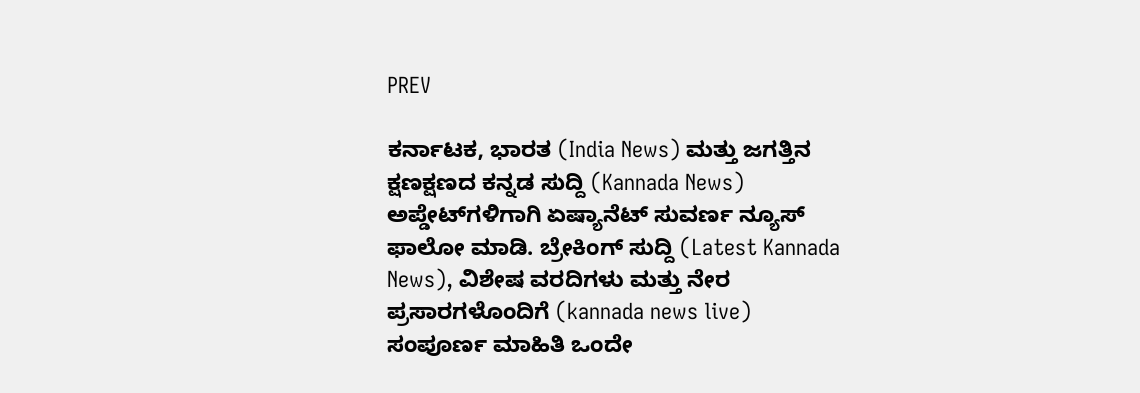PREV

ಕರ್ನಾಟಕ, ಭಾರತ (India News) ಮತ್ತು ಜಗತ್ತಿನ ಕ್ಷಣಕ್ಷಣದ ಕನ್ನಡ ಸುದ್ದಿ (Kannada News) ಅಪ್ಡೇಟ್‌ಗಳಿಗಾಗಿ ಏಷ್ಯಾನೆಟ್ ಸುವರ್ಣ ನ್ಯೂಸ್‌ ಫಾಲೋ ಮಾಡಿ. ಬ್ರೇಕಿಂಗ್ ಸುದ್ದಿ (Latest Kannada News), ವಿಶೇಷ ವರದಿಗಳು ಮತ್ತು ನೇರ ಪ್ರಸಾರಗಳೊಂದಿಗೆ (kannada news live) ಸಂಪೂರ್ಣ ಮಾಹಿತಿ ಒಂದೇ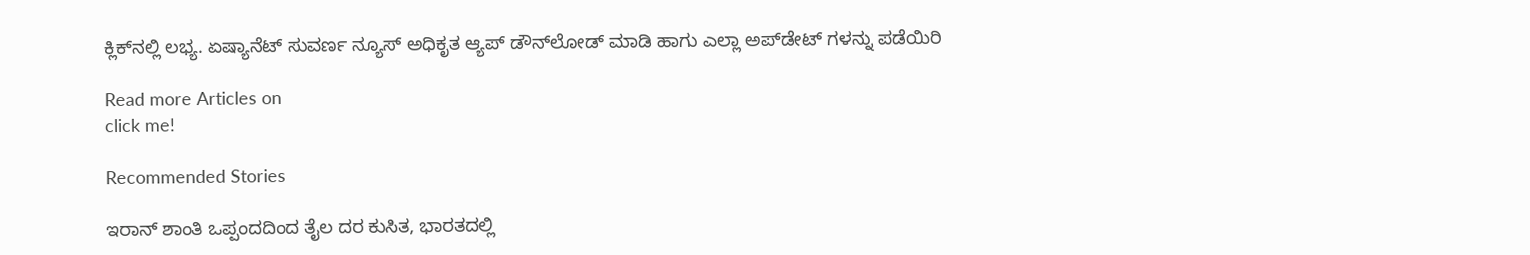ಕ್ಲಿಕ್‌ನಲ್ಲಿ ಲಭ್ಯ. ಏಷ್ಯಾನೆಟ್ ಸುವರ್ಣ ನ್ಯೂಸ್ ಅಧಿಕೃತ ಆ್ಯಪ್ ಡೌನ್‌ಲೋಡ್ ಮಾಡಿ ಹಾಗು ಎಲ್ಲಾ ಅಪ್‌ಡೇಟ್ ಗಳನ್ನು ಪಡೆಯಿರಿ

Read more Articles on
click me!

Recommended Stories

ಇರಾನ್ ಶಾಂತಿ ಒಪ್ಪಂದದಿಂದ ತೈಲ ದರ ಕುಸಿತ, ಭಾರತದಲ್ಲಿ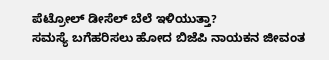ಪೆಟ್ರೋಲ್ ಡೀಸೆಲ್ ಬೆಲೆ ಇಳಿಯುತ್ತಾ?
ಸಮಸ್ಯೆ ಬಗೆಹರಿಸಲು ಹೋದ ಬಿಜೆಪಿ ನಾಯಕನ ಜೀವಂತ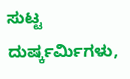ಸುಟ್ಟ ದುರ್ಷ್ಕರ್ಮಿಗಳು,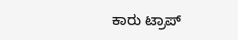ಕಾರು ಟ್ರಾಪ್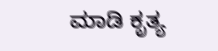ಮಾಡಿ ಕೃತ್ಯ